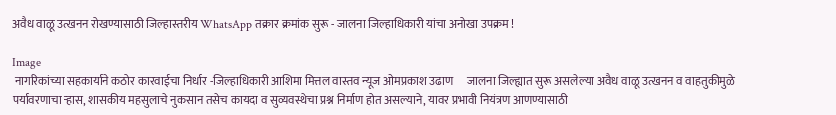अवैध वाळू उत्खनन रोखण्यासाठी जिल्हास्तरीय WhatsApp तक्रार क्रमांक सुरू - जालना जिल्हाधिकारी यांचा अनोखा उपक्रम !

Image
 नागरिकांच्या सहकार्याने कठोर कारवाईचा निर्धार -जिल्हाधिकारी आशिमा मित्तल वास्तव न्यूज ओमप्रकाश उढाण      जालना जिल्ह्यात सुरू असलेल्या अवैध वाळू उत्खनन व वाहतुकीमुळे पर्यावरणाचा ऱ्हास, शासकीय महसुलाचे नुकसान तसेच कायदा व सुव्यवस्थेचा प्रश्न निर्माण होत असल्याने, यावर प्रभावी नियंत्रण आणण्यासाठी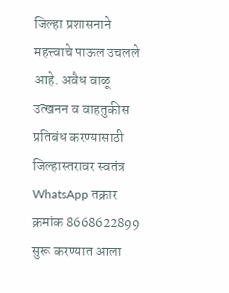जिल्हा प्रशासनाने महत्त्वाचे पाऊल उचलले आहे. अवैध वाळू उत्खनन व वाहतुकीस प्रतिबंध करण्यासाठी जिल्हास्तरावर स्वतंत्र WhatsApp तक्रार क्रमांक 8668622899 सुरू करण्यात आला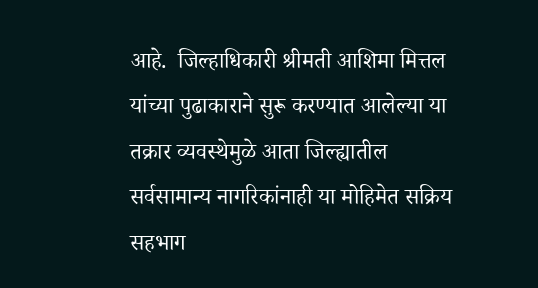आहे.  जिल्हाधिकारी श्रीमती आशिमा मित्तल यांच्या पुढाकाराने सुरू करण्यात आलेल्या या तक्रार व्यवस्थेमुळे आता जिल्ह्यातील सर्वसामान्य नागरिकांनाही या मोहिमेत सक्रिय सहभाग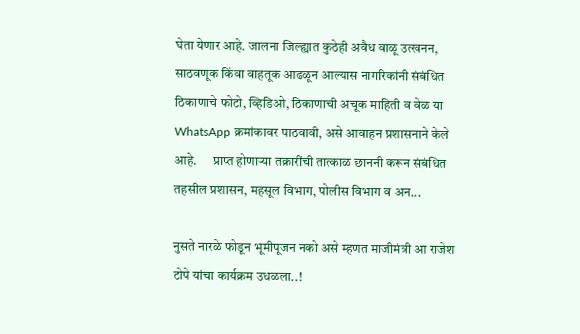घेता येणार आहे. जालना जिल्ह्यात कुठेही अवैध वाळू उत्खनन, साठवणूक किंवा वाहतूक आढळून आल्यास नागरिकांनी संबंधित ठिकाणाचे फोटो, व्हिडिओ, ठिकाणाची अचूक माहिती व वेळ या WhatsApp क्रमांकावर पाठवावी, असे आवाहन प्रशासनाने केले आहे.      प्राप्त होणाऱ्या तक्रारींची तात्काळ छाननी करून संबंधित तहसील प्रशासन, महसूल विभाग, पोलीस विभाग व अन...

नुसते नारळे फोडून भूमीपूजन नको असे म्हणत माजीमंत्री आ राजेश टोपे यांचा कार्यक्रम उधळला..!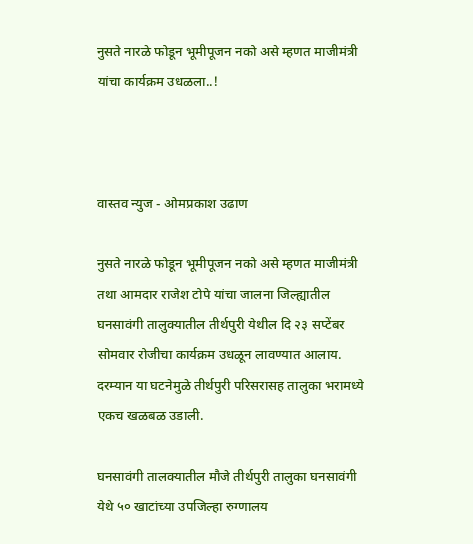नुसते नारळे फोडून भूमीपूजन नको असे म्हणत माजीमंत्री यांचा कार्यक्रम उधळला..!



वास्तव न्युज - ओमप्रकाश उढाण

नुसते नारळे फोडून भूमीपूजन नको असे म्हणत माजीमंत्री तथा आमदार राजेश टोपे यांचा जालना जिल्ह्यातील घनसावंगी तालुक्यातील तीर्थपुरी येथील दि २३ सप्टेंबर सोमवार रोजीचा कार्यक्रम उधळून लावण्यात आलाय. दरम्यान या घटनेमुळे तीर्थपुरी परिसरासह तालुका भरामध्ये एकच खळबळ उडाली.

घनसावंगी तालक्यातील मौजे तीर्थपुरी तालुका घनसावंगी येथे ५० खाटांच्या उपजिल्हा रुग्णालय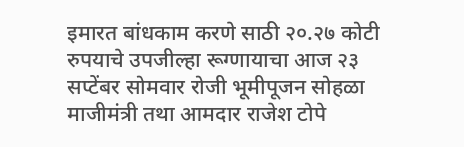इमारत बांधकाम करणे साठी २०.२७ कोटी रुपयाचे उपजील्हा रूग्णायाचा आज २३ सप्टेंबर सोमवार रोजी भूमीपूजन सोहळा माजीमंत्री तथा आमदार राजेश टोपे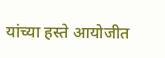यांच्या हस्ते आयोजीत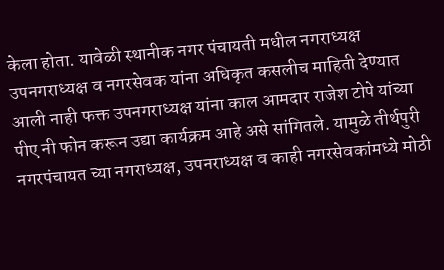केला होता. यावेळी स्थानीक नगर पंचायती मधील नगराध्यक्ष उपनगराध्यक्ष व नगरसेवक यांना अधिकृत कसलीच माहिती देण्यात आली नाही फक्त उपनगराध्यक्ष यांना काल आमदार राजेश टोपे यांच्या पीए नी फोन करून उद्या कार्यक्रम आहे असे सांगितले. यामुळे तीर्थपुरी नगरपंचायत च्या नगराध्यक्ष, उपनराध्यक्ष व काही नगरसेवकांमध्ये मोठी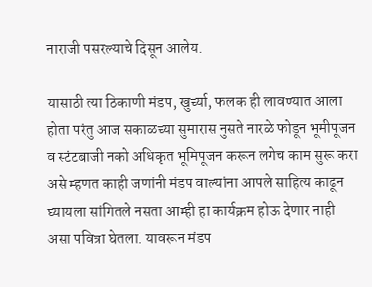नाराजी पसरल्याचे दिसून आलेय.

यासाठी त्या ठिकाणी मंडप, खुर्च्या, फलक ही लावण्यात आला होता परंतु आज सकाळच्या सुमारास नुसते नारळे फोडून भूमीपूजन व स्टंटबाजी नको अधिकृत भूमिपूजन करून लगेच काम सुरू करा असे म्हणत काही जणांनी मंडप वाल्यांना आपले साहित्य काढून घ्यायला सांगितले नसता आम्ही हा कार्यक्रम होऊ देणार नाही असा पवित्रा घेतला. यावरून मंडप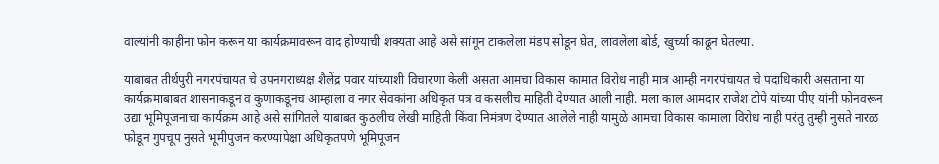वाल्यांनी काहीना फोन करून या कार्यक्रमावरून वाद होण्याची शक्यता आहे असे सांगून टाकलेला मंडप सोडून घेत, लावलेला बोर्ड, खुर्च्या काढून घेतल्या.

याबाबत तीर्थपुरी नगरपंचायत चे उपनगराध्यक्ष शैलेंद्र पवार यांच्याशी विचारणा केली असता आमचा विकास कामात विरोध नाही मात्र आम्ही नगरपंचायत चे पदाधिकारी असताना या कार्यक्रमाबाबत शासनाकडून व कुणाकडूनच आम्हाला व नगर सेवकांना अधिकृत पत्र व कसलीच माहिती देण्यात आली नाही. मला काल आमदार राजेश टोपे यांच्या पीए यांनी फोनवरून उद्या भूमिपूजनाचा कार्यक्रम आहे असे सांगितले याबाबत कुठलीच लेखी माहिती किंवा निमंत्रण देण्यात आलेले नाही यामुळे आमचा विकास कामाला विरोध नाही परंतु तुम्ही नुसते नारळ फोडून गुपचूप नुसते भूमीपुजन करण्यापेक्षा अधिकृतपणे भूमिपूजन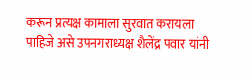करून प्रत्यक्ष कामाला सुरवात करायला पाहिजे असे उपनगराध्यक्ष शैलेंद्र पवार यांनी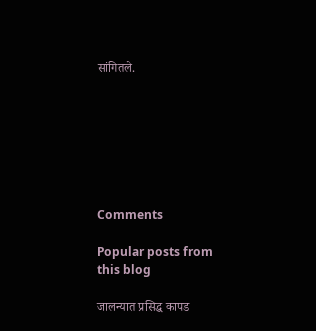सांगितले.







Comments

Popular posts from this blog

जालन्यात प्रसिद्ध कापड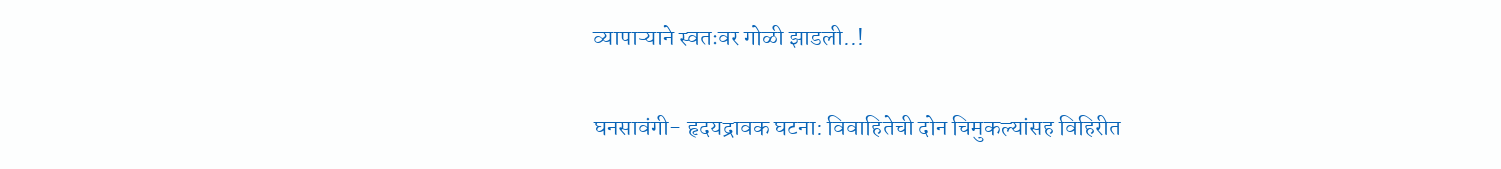व्यापाऱ्याने स्वतःवर गोळी झाडली..!

घनसावंगी- हृदयद्रावक घटना: विवाहितेची दोन चिमुकल्यांसह विहिरीत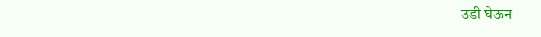उडी घेऊन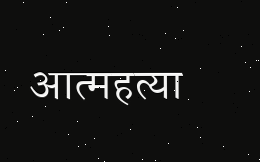आत्महत्या